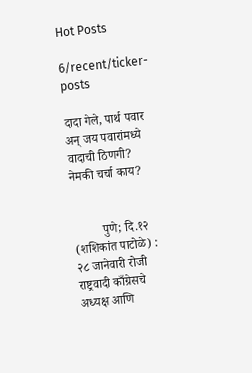Hot Posts

6/recent/ticker-posts

दादा गेले, पार्थ पवार अन् जय पवारांमध्ये वादाची ठिणगी? नेमकी चर्चा काय?


         पुणे; दि.१२ (शशिकांत पाटोळे) : २८ जानेवारी रोजी राष्ट्रवादी काँग्रेसचे अध्यक्ष आणि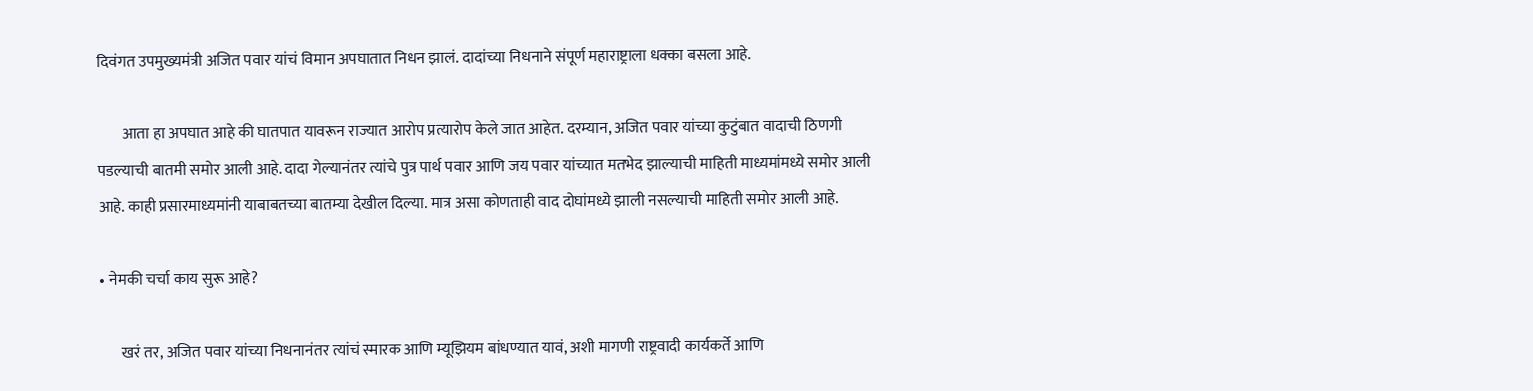दिवंगत उपमुख्यमंत्री अजित पवार यांचं विमान अपघातात निधन झालं. दादांच्या निधनाने संपूर्ण महाराष्ट्राला धक्का बसला आहे.

        आता हा अपघात आहे की घातपात यावरून राज्यात आरोप प्रत्यारोप केले जात आहेत. दरम्यान, अजित पवार यांच्या कुटुंबात वादाची ठिणगी पडल्याची बातमी समोर आली आहे. दादा गेल्यानंतर त्यांचे पुत्र पार्थ पवार आणि जय पवार यांच्यात मतभेद झाल्याची माहिती माध्यमांमध्ये समोर आली आहे. काही प्रसारमाध्यमांनी याबाबतच्या बातम्या देखील दिल्या. मात्र असा कोणताही वाद दोघांमध्ये झाली नसल्याची माहिती समोर आली आहे.

• नेमकी चर्चा काय सुरू आहे?

       खरं तर, अजित पवार यांच्या निधनानंतर त्यांचं स्मारक आणि म्यूझियम बांधण्यात यावं, अशी मागणी राष्ट्रवादी कार्यकर्ते आणि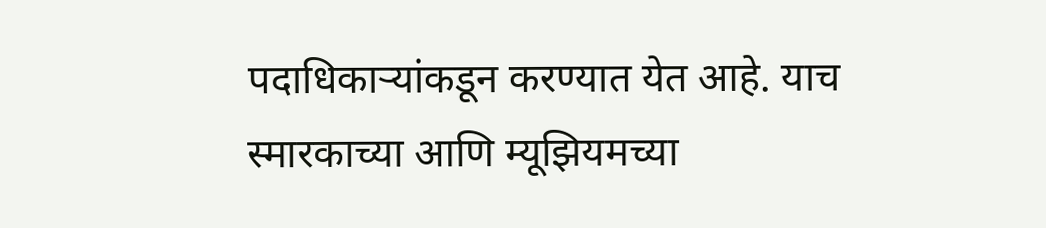पदाधिकाऱ्यांकडून करण्यात येत आहे. याच स्मारकाच्या आणि म्यूझियमच्या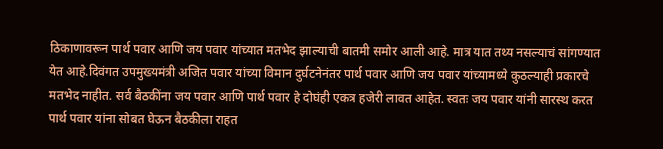ठिकाणावरून पार्थ पवार आणि जय पवार यांच्यात मतभेद झाल्याची बातमी समोर आली आहे. मात्र यात तथ्य नसल्याचं सांगण्यात येत आहे.दिवंगत उपमुख्यमंत्री अजित पवार यांच्या विमान दुर्घटनेनंतर पार्थ पवार आणि जय पवार यांच्यामध्ये कुठल्याही प्रकारचे मतभेद नाहीत. सर्व बैठकींना जय पवार आणि पार्थ पवार हे दोघंही एकत्र हजेरी लावत आहेत. स्वतः जय पवार यांनी सारस्थ करत पार्थ पवार यांना सोबत घेऊन बैठकीला राहत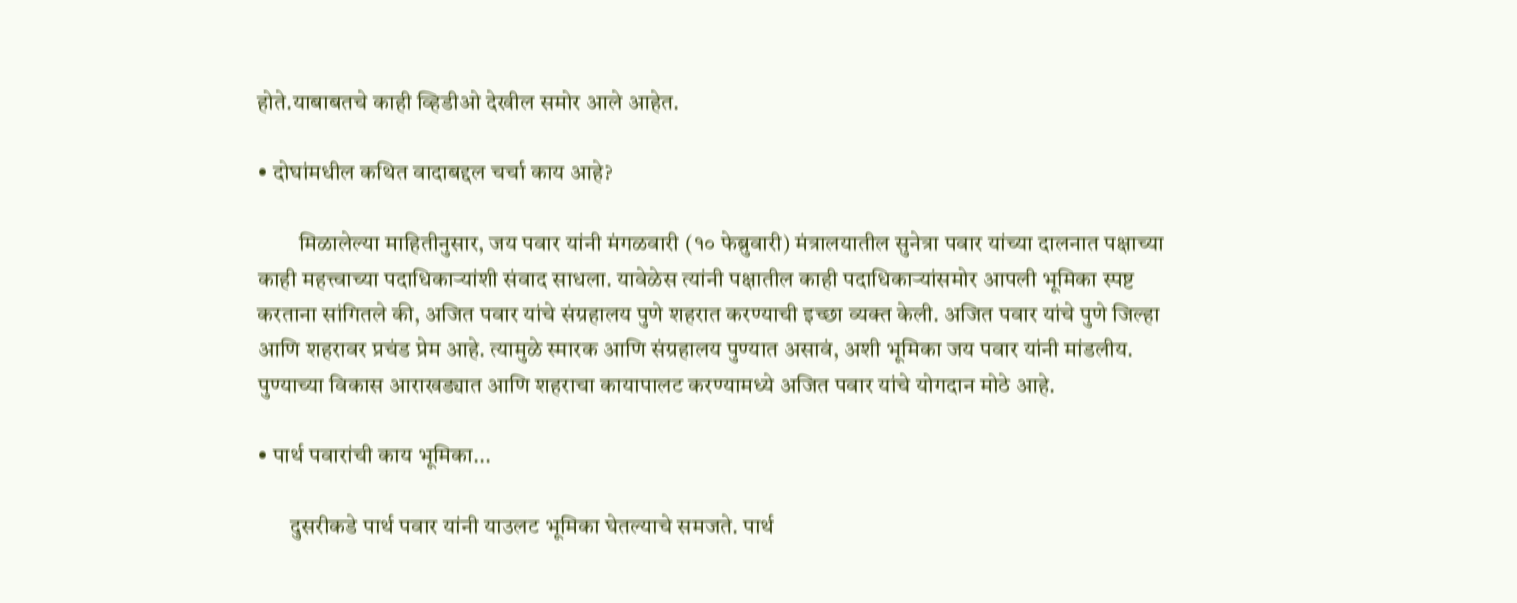होते.याबाबतचे काही व्हिडीओ देखील समोर आले आहेत.

• दोघांमधील कथित वादाबद्दल चर्चा काय आहे?

         मिळालेल्या माहितीनुसार, जय पवार यांनी मंगळवारी (१० फेब्रुवारी) मंत्रालयातील सुनेत्रा पवार यांच्या दालनात पक्षाच्या काही महत्त्वाच्या पदाधिकाऱ्यांशी संवाद साधला. यावेळेस त्यांनी पक्षातील काही पदाधिकाऱ्यांसमोर आपली भूमिका स्पष्ट करताना सांगितले की, अजित पवार यांचे संग्रहालय पुणे शहरात करण्याची इच्छा व्यक्त केली. अजित पवार यांचे पुणे जिल्हा आणि शहरावर प्रचंड प्रेम आहे. त्यामुळे स्मारक आणि संग्रहालय पुण्यात असावं, अशी भूमिका जय पवार यांनी मांडलीय. पुण्याच्या विकास आराखड्यात आणि शहराचा कायापालट करण्यामध्ये अजित पवार यांचे योगदान मोठे आहे.

• पार्थ पवारांची काय भूमिका...

       दुसरीकडे पार्थ पवार यांनी याउलट भूमिका घेतल्याचे समजते. पार्थ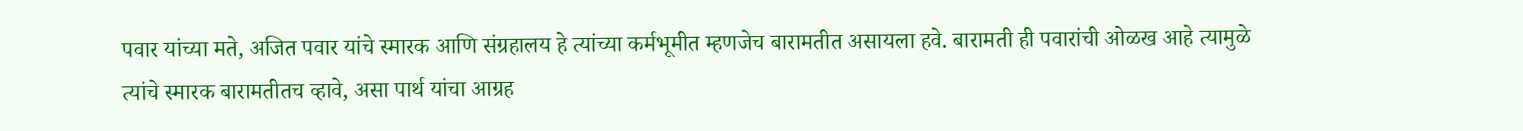पवार यांच्या मते, अजित पवार यांचे स्मारक आणि संग्रहालय हे त्यांच्या कर्मभूमीत म्हणजेच बारामतीत असायला हवे. बारामती ही पवारांची ओळख आहे त्यामुळे त्यांचे स्मारक बारामतीतच व्हावे, असा पार्थ यांचा आग्रह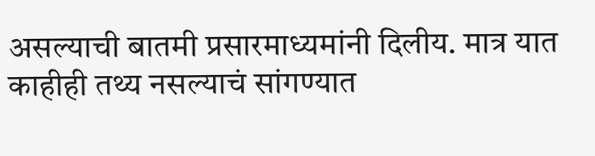असल्याची बातमी प्रसारमाध्यमांनी दिलीय. मात्र यात काहीही तथ्य नसल्याचं सांगण्यात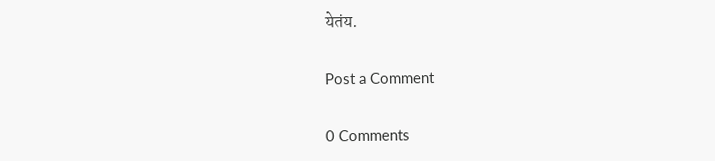येतंय.

Post a Comment

0 Comments